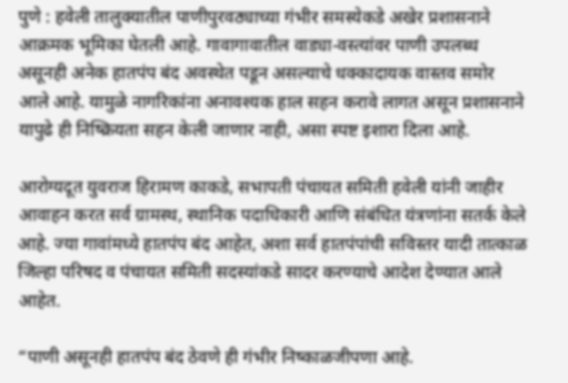पुणे : हवेली तालुक्यातील पाणीपुरवठ्याच्या गंभीर समस्येकडे अखेर प्रशासनाने आक्रमक भूमिका घेतली आहे. गावागावातील वाड्या-वस्त्यांवर पाणी उपलब्ध असूनही अनेक हातपंप बंद अवस्थेत पडून असल्याचे धक्कादायक वास्तव समोर आले आहे. यामुळे नागरिकांना अनावश्यक हाल सहन करावे लागत असून प्रशासनाने यापुढे ही निष्क्रियता सहन केली जाणार नाही, असा स्पष्ट इशारा दिला आहे.

आरोग्यदूत युवराज हिरामण काकडे, सभापती पंचायत समिती हवेली यांनी जाहीर आवाहन करत सर्व ग्रामस्थ, स्थानिक पदाधिकारी आणि संबंधित यंत्रणांना सतर्क केले आहे. ज्या गावांमध्ये हातपंप बंद आहेत, अशा सर्व हातपंपांची सविस्तर यादी तात्काळ जिल्हा परिषद व पंचायत समिती सदस्यांकडे सादर करण्याचे आदेश देण्यात आले आहेत.

“पाणी असूनही हातपंप बंद ठेवणे ही गंभीर निष्काळजीपणा आहे.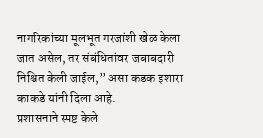नागरिकांच्या मूलभूत गरजांशी खेळ केला जात असेल, तर संबंधितांवर जबाबदारी निश्चित केली जाईल,” असा कडक इशारा काकडे यांनी दिला आहे.
प्रशासनाने स्पष्ट केले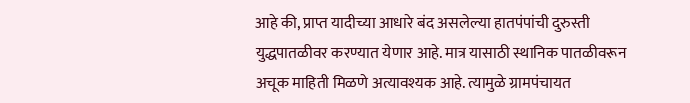आहे की, प्राप्त यादीच्या आधारे बंद असलेल्या हातपंपांची दुरुस्ती युद्धपातळीवर करण्यात येणार आहे. मात्र यासाठी स्थानिक पातळीवरून अचूक माहिती मिळणे अत्यावश्यक आहे. त्यामुळे ग्रामपंचायत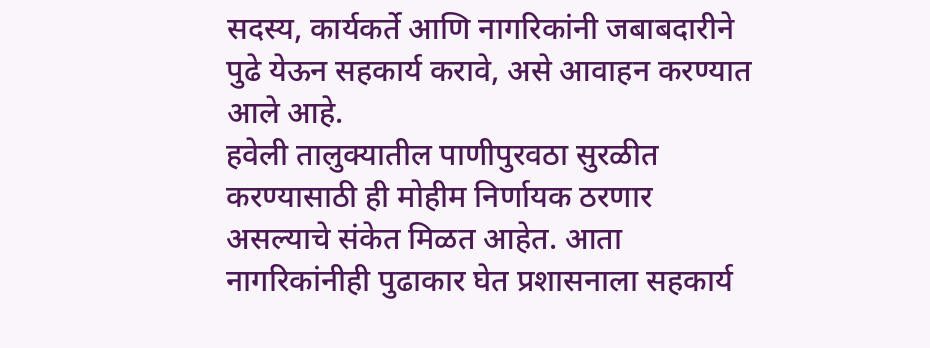सदस्य, कार्यकर्ते आणि नागरिकांनी जबाबदारीने पुढे येऊन सहकार्य करावे, असे आवाहन करण्यात आले आहे.
हवेली तालुक्यातील पाणीपुरवठा सुरळीत करण्यासाठी ही मोहीम निर्णायक ठरणार असल्याचे संकेत मिळत आहेत. आता नागरिकांनीही पुढाकार घेत प्रशासनाला सहकार्य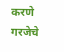करणे गरजेचे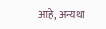आहे, अन्यथा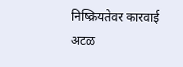निष्क्रियतेवर कारवाई अटळ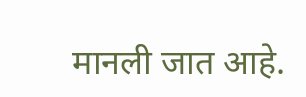मानली जात आहे.